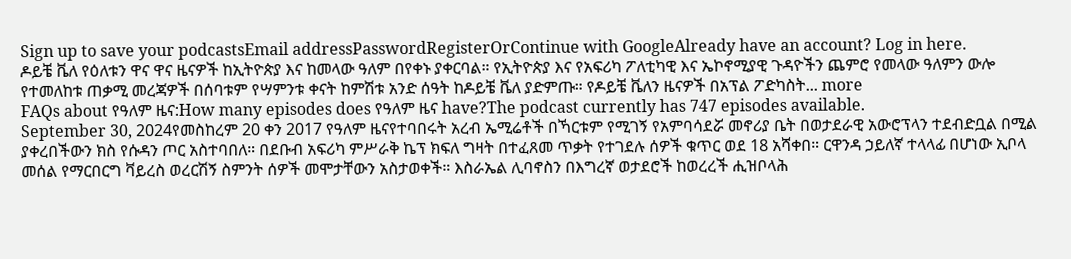Sign up to save your podcastsEmail addressPasswordRegisterOrContinue with GoogleAlready have an account? Log in here.
ዶይቼ ቬለ የዕለቱን ዋና ዋና ዜናዎች ከኢትዮጵያ እና ከመላው ዓለም በየቀኑ ያቀርባል። የኢትዮጵያ እና የአፍሪካ ፖለቲካዊ እና ኤኮኖሚያዊ ጉዳዮችን ጨምሮ የመላው ዓለምን ውሎ የተመለከቱ ጠቃሚ መረጃዎች በሰባቱም የሣምንቱ ቀናት ከምሽቱ አንድ ሰዓት ከዶይቼ ቬለ ያድምጡ። የዶይቼ ቬለን ዜናዎች በአፕል ፖድካስት... more
FAQs about የዓለም ዜና:How many episodes does የዓለም ዜና have?The podcast currently has 747 episodes available.
September 30, 2024የመስከረም 20 ቀን 2017 የዓለም ዜናየተባበሩት አረብ ኤሚሬቶች በኻርቱም የሚገኝ የአምባሳደሯ መኖሪያ ቤት በወታደራዊ አውሮፕላን ተደብድቧል በሚል ያቀረበችውን ክስ የሱዳን ጦር አስተባበለ። በደቡብ አፍሪካ ምሥራቅ ኬፕ ክፍለ ግዛት በተፈጸመ ጥቃት የተገደሉ ሰዎች ቁጥር ወደ 18 አሻቀበ። ርዋንዳ ኃይለኛ ተላላፊ በሆነው ኢቦላ መሰል የማርበርግ ቫይረስ ወረርሽኝ ስምንት ሰዎች መሞታቸውን አስታወቀች። እስራኤል ሊባኖስን በእግረኛ ወታደሮች ከወረረች ሒዝቦላሕ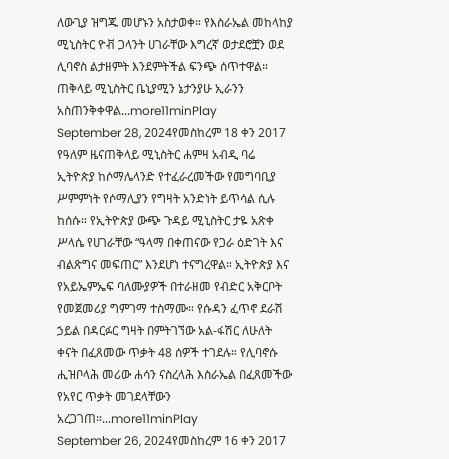ለውጊያ ዝግጁ መሆኑን አስታወቀ። የእስራኤል መከላከያ ሚኒስትር ዮቭ ጋላንት ሀገራቸው እግረኛ ወታደሮቿን ወደ ሊባኖስ ልታዘምት እንደምትችል ፍንጭ ሰጥተዋል። ጠቅላይ ሚኒስትር ቤኒያሚን ኔታንያሁ ኢራንን አስጠንቅቀዋል...more11minPlay
September 28, 2024የመስከረም 18 ቀን 2017 የዓለም ዜናጠቅላይ ሚኒስትር ሐምዛ አብዲ ባሬ ኢትዮጵያ ከሶማሌላንድ የተፈራረመችው የመግባቢያ ሥምምነት የሶማሊያን የግዛት አንድነት ይጥሳል ሲሉ ከሰሱ። የኢትዮጵያ ውጭ ጉዳይ ሚኒስትር ታዬ አጽቀ ሥላሴ የሀገራቸው “ዓላማ በቀጠናው የጋራ ዕድገት እና ብልጽግና መፍጠር” እንደሆነ ተናግረዋል። ኢትዮጵያ እና የአይኤምኤፍ ባለሙያዎች በተራዘመ የብድር አቅርቦት የመጀመሪያ ግምገማ ተስማሙ። የሱዳን ፈጥኖ ደራሽ ኃይል በዳርፉር ግዛት በምትገኘው አል-ፋሽር ለሁለት ቀናት በፈጸመው ጥቃት 48 ሰዎች ተገደሉ። የሊባኖሱ ሒዝቦላሕ መሪው ሐሳን ናስረላሕ እስራኤል በፈጸመችው የአየር ጥቃት መገደላቸውን አረጋገጠ።...more11minPlay
September 26, 2024የመስከረም 16 ቀን 2017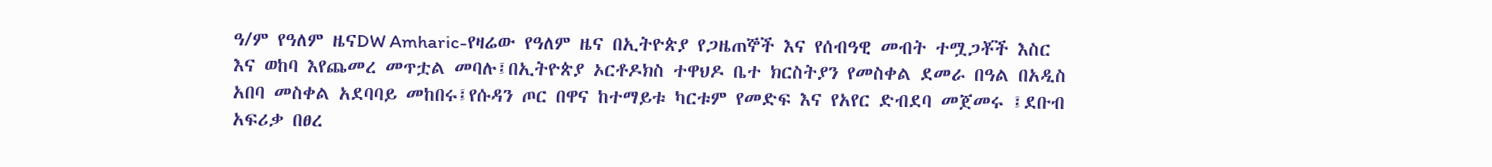ዓ/ም የዓለም ዜናDW Amharic-የዛሬው የዓለም ዜና በኢትዮጵያ የጋዜጠኞች እና የሰብዓዊ መብት ተሟጋቾች እስር እና ወከባ እየጨመረ መጥቷል መባሉ፤በኢትዮጵያ ኦርቶዶክስ ተዋህዶ ቤተ ክርስትያን የመስቀል ደመራ በዓል በአዲስ አበባ መስቀል አደባባይ መከበሩ፤የሱዳን ጦር በዋና ከተማይቱ ካርቱም የመድፍ እና የአየር ድብደባ መጀመሩ ፤ደቡብ አፍሪቃ በፀረ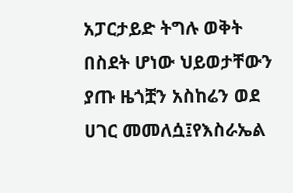አፓርታይድ ትግሉ ወቅት በስደት ሆነው ህይወታቸውን ያጡ ዜጎቿን አስከሬን ወደ ሀገር መመለሷ፤የእስራኤል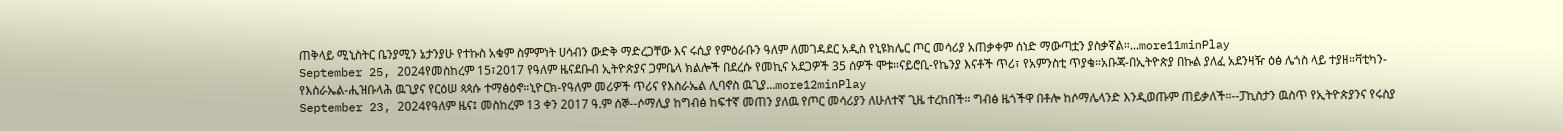ጠቅላይ ሚኒስትር ቤንያሚን ኔታንያሁ የተኩስ አቁም ስምምነት ሀሳብን ውድቅ ማድረጋቸው እና ሩሲያ የምዕራቡን ዓለም ለመገዳደር አዲስ የኒዩክሌር ጦር መሳሪያ አጠቃቀም ሰነድ ማውጣቷን ያስቃኛል።...more11minPlay
September 25, 2024የመስከረም 15፣2017 የዓለም ዜናደቡብ ኢትዮጵያና ጋምቤላ ክልሎች በደረሱ የመኪና አደጋዎች 35 ሰዎች ሞቱ።ናይሮቢ-የኬንያ እናቶች ጥሪ፣ የአምንስቲ ጥያቄ።አቡጃ-በኢትዮጵያ በኩል ያለፈ አደንዛዥ ዕፅ ሌጎስ ላይ ተያዘ።ቫቲካን-የእስራኤል-ሒዝቡላሕ ዉጊያና የርዕሠ ጳጳሱ ተማፅዕኖ።ኒዮርክ-የዓለም መሪዎች ጥሪና የእስራኤል ሊባኖስ ዉጊያ...more12minPlay
September 23, 2024የዓለም ዜና፤ መስከረም 13 ቀን 2017 ዓ.ም ሰኞ--ሶማሊያ ከግብፅ ከፍተኛ መጠን ያለዉ የጦር መሳሪያን ለሁለተኛ ጊዜ ተረከበች። ግብፅ ዜጎችዋ በቶሎ ከሶማሌላንድ እንዲወጡም ጠይቃለች።--ፓኪስታን ዉስጥ የኢትዮጵያንና የሩስያ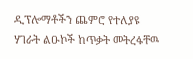ዲፕሎማቶችን ጨምሮ የተለያዩ ሃገራት ልዑኮች ከጥቃት መትረፋቸዉ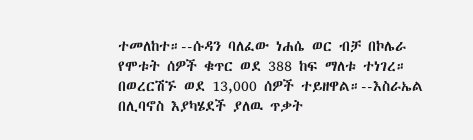ተመለከተ።--ሱዳን ባለፈው ነሐሴ ወር ብቻ በኮሌራ የሞቱት ሰዎች ቁጥር ወደ 388 ከፍ ማለቱ ተነገረ። በወረርሽኙ ወደ 13,000 ሰዎች ተይዘዋል።--እስራኤል በሊባኖስ እያካሄደች ያለዉ ጥቃት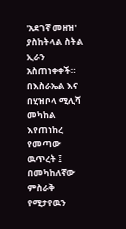'አደገኛ መዘዝ' ያስከትላል ስትል ኢራን አስጠነቀቀች። በእስራኤል እና በሂዝቦላ ሚሊሻ መካከል እየጠነከረ የመጣው ዉጥረት ፤ በመካከለኛው ምስራቅ የሚታየዉን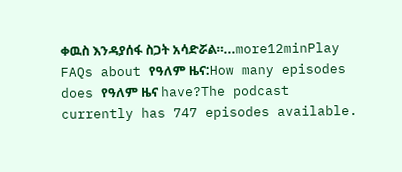ቀዉስ እንዳያሰፋ ስጋት አሳድሯል።...more12minPlay
FAQs about የዓለም ዜና:How many episodes does የዓለም ዜና have?The podcast currently has 747 episodes available.